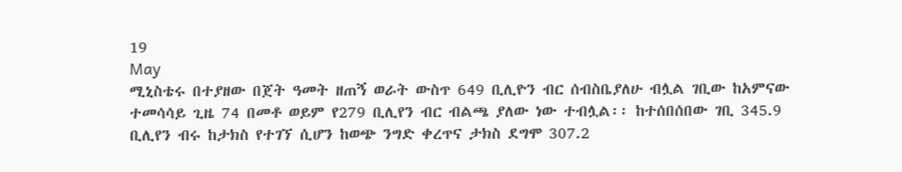19
May
ሚኒስቴሩ በተያዘው በጀት ዓመት ዘጠኝ ወራት ውስጥ 649 ቢሊዮን ብር ሰብስቤያለሁ ብሏል ገቢው ከአምናው ተመሳሳይ ጊዜ 74 በመቶ ወይም የ279 ቢሊየን ብር ብልጫ ያለው ነው ተብሏል፡፡ ከተሰበሰበው ገቢ 345.9 ቢሊየን ብሩ ከታክስ የተገኘ ሲሆን ከወጭ ንግድ ቀረጥና ታክስ ደግሞ 307.2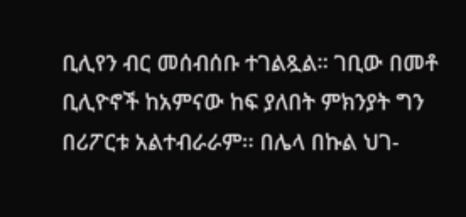ቢሊየን ብር መሰብሰቡ ተገልጿል። ገቢው በመቶ ቢሊዮኖች ከአምናው ከፍ ያለበት ምክንያት ግን በሪፖርቱ አልተብራራም፡፡ በሌላ በኩል ህገ-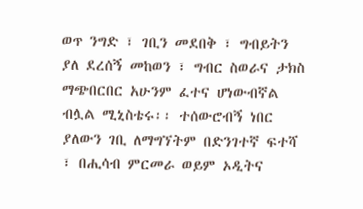ወጥ ንግድ ፣ ገቢን መደበቅ ፣ ግብይትን ያለ ደረሰኝ መከወን ፣ ግብር ስወራና ታክስ ማጭበርበር አሁንም ፈተና ሆነውብኛል ብሏል ሚኒስቴሩ፡፡ ተሰውሮብኝ ነበር ያለውን ገቢ ለማግኘትም በድንገተኛ ፍተሻ ፣ በሒሳብ ምርመራ ወይም ኦዲትና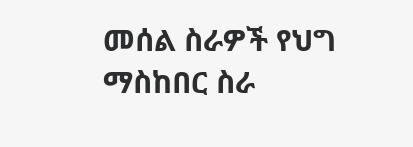መሰል ስራዎች የህግ ማስከበር ስራ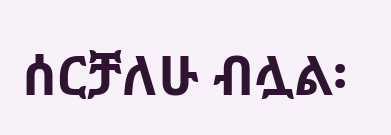ሰርቻለሁ ብሏል፡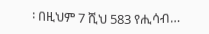፡ በዚህም 7 ሺህ 583 የሒሳብ…